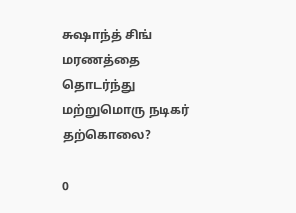சுஷாந்த் சிங் மரணத்தை தொடர்ந்து மற்றுமொரு நடிகர் தற்கொலை?

0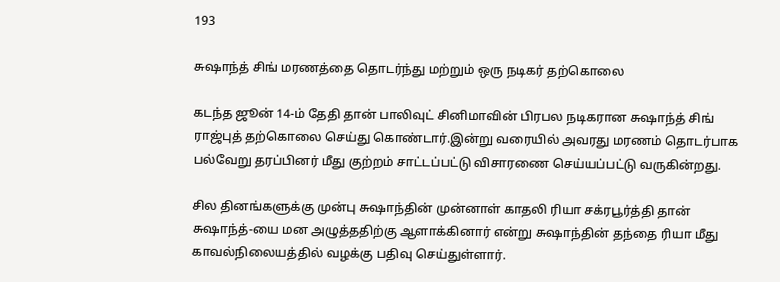193

சுஷாந்த் சிங் மரணத்தை தொடர்ந்து மற்றும் ஒரு நடிகர் தற்கொலை

கடந்த ஜூன் 14-ம் தேதி தான் பாலிவுட் சினிமாவின் பிரபல நடிகரான சுஷாந்த் சிங் ராஜ்புத் தற்கொலை செய்து கொண்டார்.இன்று வரையில் அவரது மரணம் தொடர்பாக பல்வேறு தரப்பினர் மீது குற்றம் சாட்டப்பட்டு விசாரணை செய்யப்பட்டு வருகின்றது.

சில தினங்களுக்கு முன்பு சுஷாந்தின் முன்னாள் காதலி ரியா சக்ரபூர்த்தி தான் சுஷாந்த்-யை மன அழுத்ததிற்கு ஆளாக்கினார் என்று சுஷாந்தின் தந்தை ரியா மீது காவல்நிலையத்தில் வழக்கு பதிவு செய்துள்ளார்.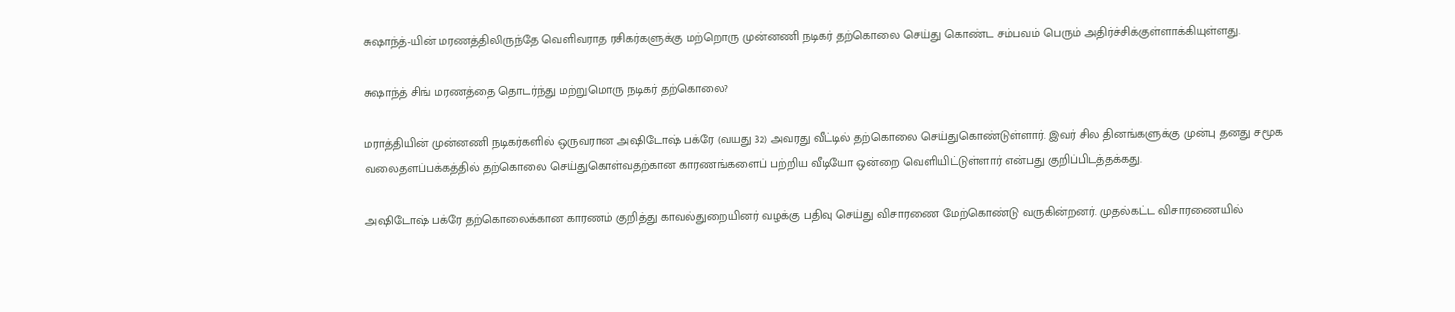சுஷாந்த்-யின் மரணத்திலிருந்தே வெளிவராத ரசிகர்களுக்கு மற்றொரு முன்னணி நடிகர் தற்கொலை செய்து கொண்ட சம்பவம் பெரும் அதிர்ச்சிக்குள்ளாக்கியுள்ளது.

சுஷாந்த் சிங் மரணத்தை தொடர்ந்து மற்றுமொரு நடிகர் தற்கொலை?

மராத்தியின் முன்னணி நடிகர்களில் ஒருவரான அஷிடோஷ் பக்ரே (வயது 32) அவரது வீட்டில் தற்கொலை செய்துகொண்டுள்ளார். இவர் சில தினங்களுக்கு முன்பு தனது சமூக வலைதளப்பக்கத்தில் தற்கொலை செய்துகொள்வதற்கான காரணங்களைப் பற்றிய வீடியோ ஒன்றை வெளியிட்டுள்ளார் என்பது குறிப்பிடத்தக்கது.

அஷிடோஷ் பக்ரே தற்கொலைக்கான காரணம் குறித்து காவல்துறையினர் வழக்கு பதிவு செய்து விசாரணை மேற்கொண்டு வருகின்றனர். முதல்கட்ட விசாரணையில்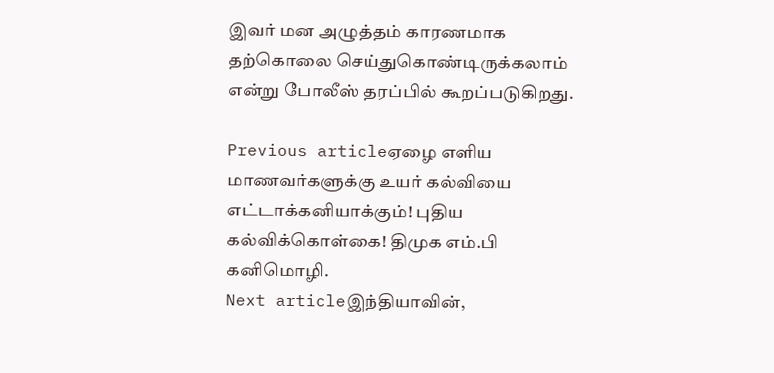இவர் மன அழுத்தம் காரணமாக தற்கொலை செய்துகொண்டிருக்கலாம் என்று போலீஸ் தரப்பில் கூறப்படுகிறது.

Previous articleஏழை எளிய மாணவர்களுக்கு உயர் கல்வியை எட்டாக்கனியாக்கும்! புதிய கல்விக்கொள்கை! திமுக எம்.பி கனிமொழி.
Next articleஇந்தியாவின்,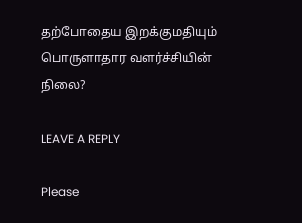தற்போதைய இறக்குமதியும் பொருளாதார வளர்ச்சியின் நிலை?

LEAVE A REPLY

Please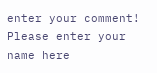enter your comment!
Please enter your name here